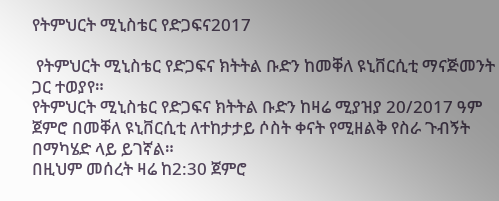የትምህርት ሚኒስቴር የድጋፍና2017

 የትምህርት ሚኒስቴር የድጋፍና ክትትል ቡድን ከመቐለ ዩኒቨርሲቲ ማናጅመንት ጋር ተወያየ።
የትምህርት ሚኒስቴር የድጋፍና ክትትል ቡድን ከዛሬ ሚያዝያ 20/2017 ዓም ጀምሮ በመቐለ ዩኒቨርሲቲ ለተከታታይ ሶስት ቀናት የሚዘልቅ የስራ ጉብኝት በማካሄድ ላይ ይገኛል።
በዚህም መሰረት ዛሬ ከ2:30 ጀምሮ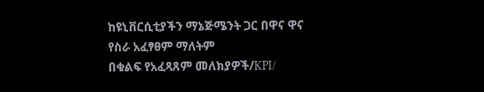ከዩኒቨርሲቲያችን ማኔጅሜንት ጋር በዋና ዋና የስራ አፈፃፀም ማለትም
በቁልፍ የአፈጻጸም መለክያዎች/KPI/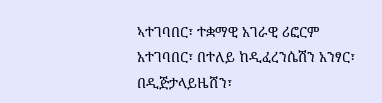ኣተገባበር፣ ተቋማዊ አገራዊ ሪፎርም አተገባበር፣ በተለይ ከዲፈረንሴሽን አንፃር፣ በዲጅታላይዜሸን፣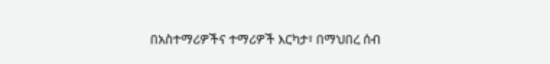በአስተማሪዎችና ተማሪዎች እርካታ፣ በማህበረ ሰብ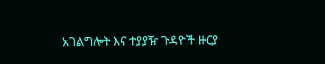አገልግሎት እና ተያያዥ ጉዳዮች ዙርያ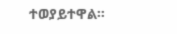ተወያይተዋል።